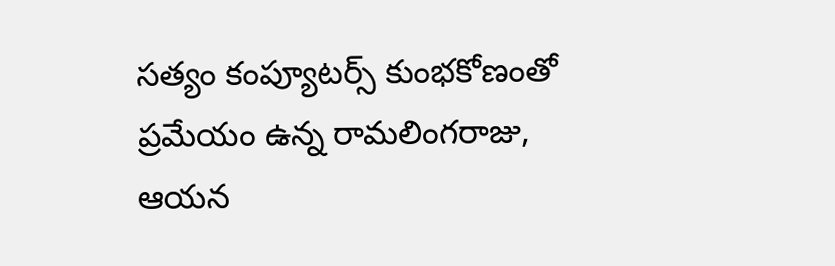సత్యం కంప్యూటర్స్ కుంభకోణంతో ప్రమేయం ఉన్న రామలింగరాజు, ఆయన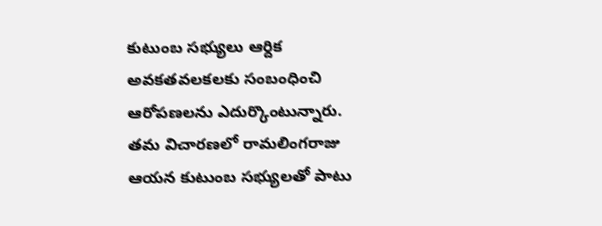కుటుంబ సభ్యులు ఆర్దిక అవకతవలకలకు సంబంధించి ఆరోపణలను ఎదుర్కొంటున్నారు. తమ విచారణలో రామలింగరాజు ఆయన కుటుంబ సభ్యులతో పాటు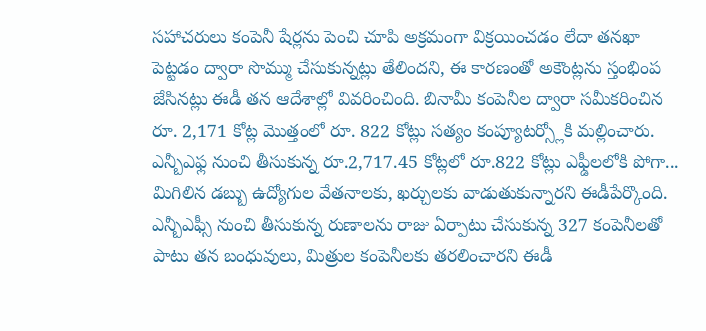సహాచరులు కంపెనీ షేర్లను పెంచి చూపి అక్రమంగా విక్రయించడం లేదా తనఖా పెట్టడం ద్వారా సొమ్ము చేసుకున్నట్లు తేలిందని, ఈ కారణంతో అకౌంట్లను స్తంభింప జేసినట్లు ఈడీ తన ఆదేశాల్లో వివరించింది. బినామీ కంపెనీల ద్వారా సమీకరించిన రూ. 2,171 కోట్ల మొత్తంలో రూ. 822 కోట్లు సత్యం కంప్యూటర్స్లోకి మల్లించారు. ఎన్బీఎఫ్ల నుంచి తీసుకున్న రూ.2,717.45 కోట్లలో రూ.822 కోట్లు ఎఫ్డీలలోకి పోగా... మిగిలిన డబ్బు ఉద్యోగుల వేతనాలకు, ఖర్చులకు వాడుతుకున్నారని ఈడీపేర్కొంది.
ఎన్బీఎఫ్సీ నుంచి తీసుకున్న రుణాలను రాజు ఏర్పాటు చేసుకున్న 327 కంపెనీలతో పాటు తన బంధువులు, మిత్రుల కంపెనీలకు తరలించారని ఈడీ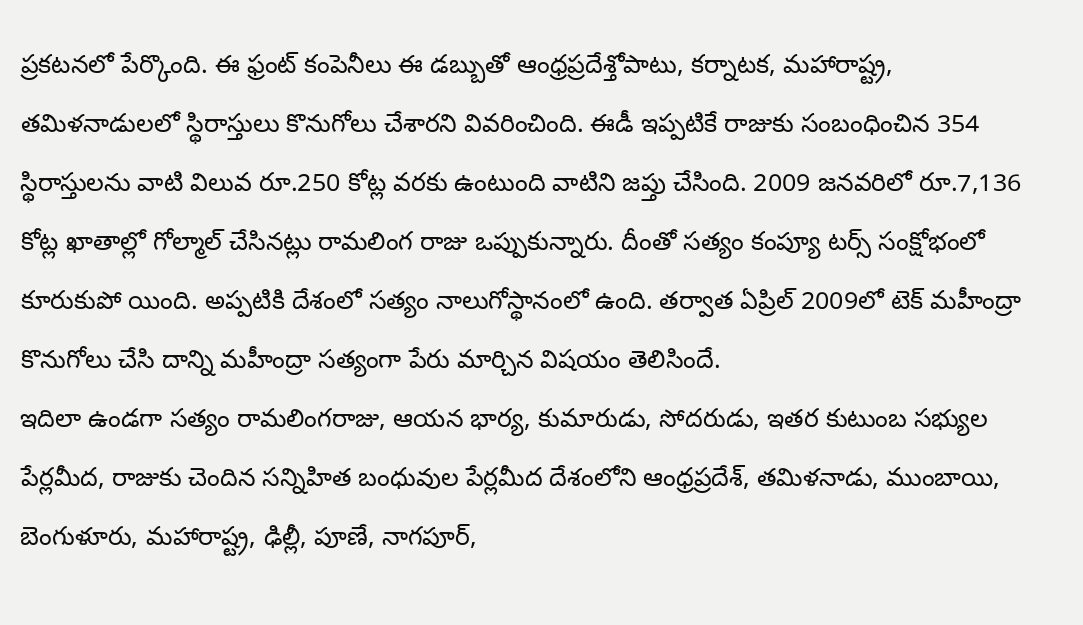ప్రకటనలో పేర్కొంది. ఈ ఫ్రంట్ కంపెనీలు ఈ డబ్బుతో ఆంధ్రప్రదేశ్తోపాటు, కర్నాటక, మహారాష్ట్ర, తమిళనాడులలో స్థిరాస్తులు కొనుగోలు చేశారని వివరించింది. ఈడీ ఇప్పటికే రాజుకు సంబంధించిన 354 స్థిరాస్తులను వాటి విలువ రూ.250 కోట్ల వరకు ఉంటుంది వాటిని జప్తు చేసింది. 2009 జనవరిలో రూ.7,136 కోట్ల ఖాతాల్లో గోల్మాల్ చేసినట్లు రామలింగ రాజు ఒప్పుకున్నారు. దీంతో సత్యం కంప్యూ టర్స్ సంక్షోభంలో కూరుకుపో యింది. అప్పటికి దేశంలో సత్యం నాలుగోస్థానంలో ఉంది. తర్వాత ఏప్రిల్ 2009లో టెక్ మహీంద్రా కొనుగోలు చేసి దాన్ని మహీంద్రా సత్యంగా పేరు మార్చిన విషయం తెలిసిందే.
ఇదిలా ఉండగా సత్యం రామలింగరాజు, ఆయన భార్య, కుమారుడు, సోదరుడు, ఇతర కుటుంబ సభ్యుల పేర్లమీద, రాజుకు చెందిన సన్నిహిత బంధువుల పేర్లమీద దేశంలోని ఆంధ్రప్రదేశ్, తమిళనాడు, ముంబాయి, బెంగుళూరు, మహారాష్ట్ర, ఢిల్లీ, పూణే, నాగపూర్,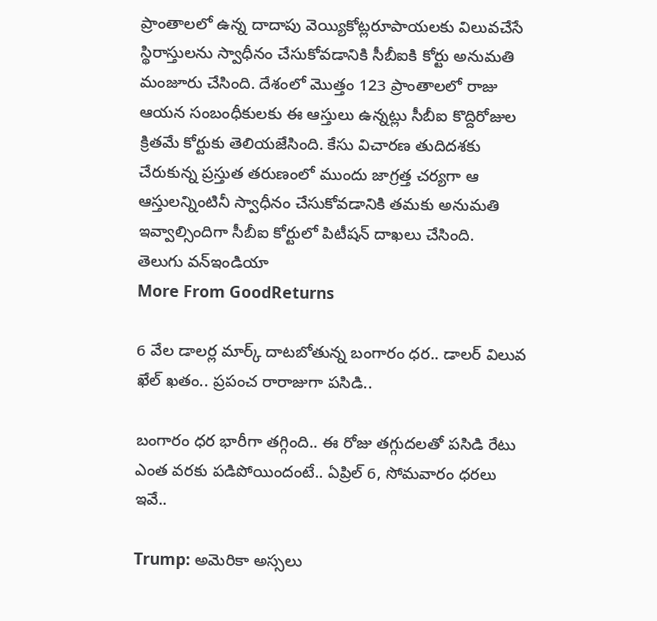ప్రాంతాలలో ఉన్న దాదాపు వెయ్యికోట్లరూపాయలకు విలువచేసే స్థిరాస్తులను స్వాధీనం చేసుకోవడానికి సీబీఐకి కోర్టు అనుమతి మంజూరు చేసింది. దేశంలో మొత్తం 123 ప్రాంతాలలో రాజు ఆయన సంబంధీకులకు ఈ ఆస్తులు ఉన్నట్లు సీబీఐ కొద్దిరోజుల క్రితమే కోర్టుకు తెలియజేసింది. కేసు విచారణ తుదిదశకు చేరుకున్న ప్రస్తుత తరుణంలో ముందు జాగ్రత్త చర్యగా ఆ ఆస్తులన్నింటినీ స్వాధీనం చేసుకోవడానికి తమకు అనుమతి ఇవ్వాల్సిందిగా సీబీఐ కోర్టులో పిటీషన్ దాఖలు చేసింది.
తెలుగు వన్ఇండియా
More From GoodReturns

6 వేల డాలర్ల మార్క్ దాటబోతున్న బంగారం ధర.. డాలర్ విలువ ఖేల్ ఖతం.. ప్రపంచ రారాజుగా పసిడి..

బంగారం ధర భారీగా తగ్గింది.. ఈ రోజు తగ్గుదలతో పసిడి రేటు ఎంత వరకు పడిపోయిందంటే.. ఏప్రిల్ 6, సోమవారం ధరలు ఇవే..

Trump: అమెరికా అస్సలు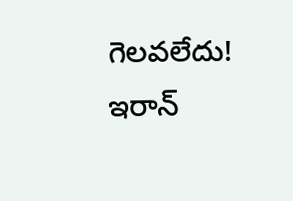గెలవలేదు! ఇరాన్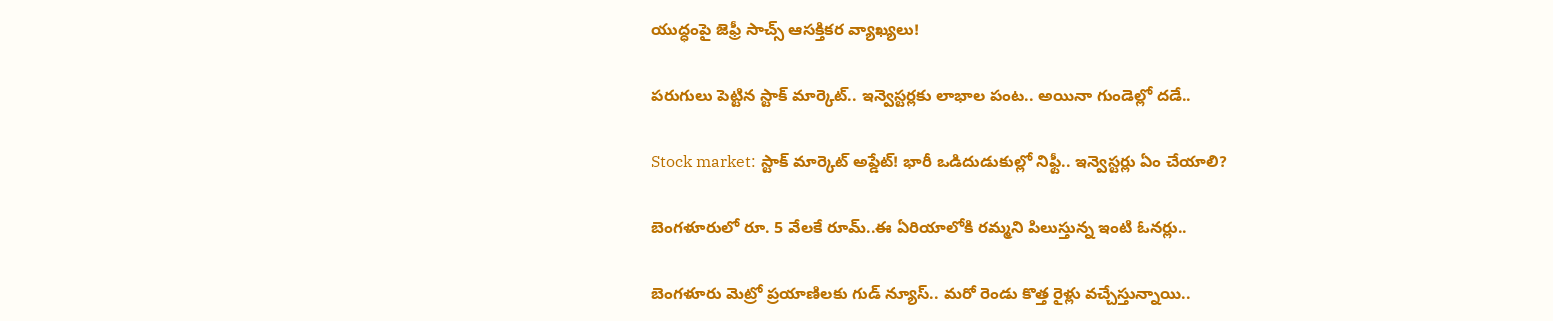యుద్ధంపై జెఫ్రీ సాచ్స్ ఆసక్తికర వ్యాఖ్యలు!

పరుగులు పెట్టిన స్టాక్ మార్కెట్.. ఇన్వెస్టర్లకు లాభాల పంట.. అయినా గుండెల్లో దడే..

Stock market: స్టాక్ మార్కెట్ అప్డేట్! భారీ ఒడిదుడుకుల్లో నిఫ్టీ.. ఇన్వెస్టర్లు ఏం చేయాలి?

బెంగళూరులో రూ. 5 వేలకే రూమ్..ఈ ఏరియాలోకి రమ్మని పిలుస్తున్న ఇంటి ఓనర్లు..

బెంగళూరు మెట్రో ప్రయాణిలకు గుడ్ న్యూస్.. మరో రెండు కొత్త రైళ్లు వచ్చేస్తున్నాయి..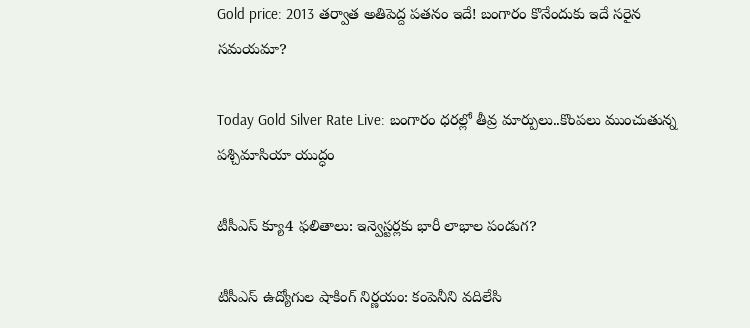Gold price: 2013 తర్వాత అతిపెద్ద పతనం ఇదే! బంగారం కొనేందుకు ఇదే సరైన సమయమా?

Today Gold Silver Rate Live: బంగారం ధరల్లో తీవ్ర మార్పులు..కొంపలు ముంచుతున్న పశ్చిమాసియా యుద్ధం

టీసీఎస్ క్యూ4 ఫలితాలు: ఇన్వెస్టర్లకు భారీ లాభాల పండుగ?

టీసీఎస్ ఉద్యోగుల షాకింగ్ నిర్ణయం: కంపెనీని వదిలేసి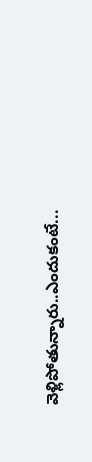వెళ్లిపోతున్నారు..ఎందుకంటే...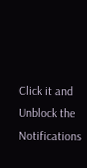Click it and Unblock the Notifications